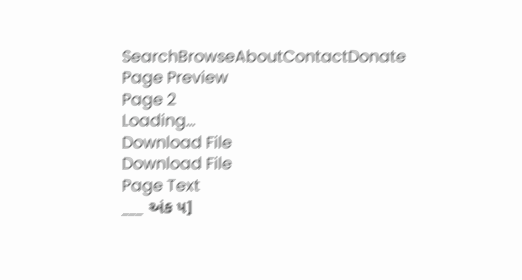SearchBrowseAboutContactDonate
Page Preview
Page 2
Loading...
Download File
Download File
Page Text
___ અંક ૫]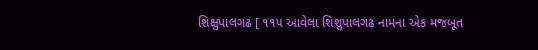શિક્ષુપાલગઢ [ ૧૧૫ આવેલા શિશુપાલગઢ નામના એક મજબૂત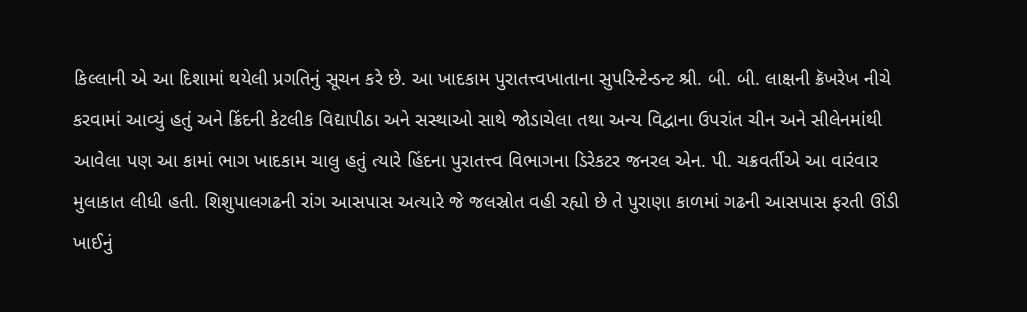કિલ્લાની એ આ દિશામાં થયેલી પ્રગતિનું સૂચન કરે છે. આ ખાદકામ પુરાતત્ત્વખાતાના સુપરિન્ટેન્ડન્ટ શ્રી. બી. બી. લાક્ષની ક્રૅખરેખ નીચે કરવામાં આવ્યું હતું અને ક્રિંદની કેટલીક વિદ્યાપીઠા અને સસ્થાઓ સાથે જોડાચેલા તથા અન્ય વિદ્વાના ઉપરાંત ચીન અને સીલેનમાંથી આવેલા પણ આ કામાં ભાગ ખાદકામ ચાલુ હતું ત્યારે હિંદના પુરાતત્ત્વ વિભાગના ડિરેકટર જનરલ એન. પી. ચક્રવર્તીએ આ વારંવાર મુલાકાત લીધી હતી. શિશુપાલગઢની રાંગ આસપાસ અત્યારે જે જલસ્રોત વહી રહ્યો છે તે પુરાણા કાળમાં ગઢની આસપાસ ફરતી ઊંડી ખાઈનું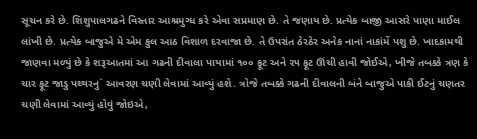સૂચન કરે છે. શિશુપાલગઢને વિસ્તાર આશ્રમુગ્ધ કરે એવા સપ્રમાણ છે. તે જણાય છે. પ્રત્યેક બાજી આસરે પાણા માઈલ લાંખી છે. પ્રત્યેક બાજુએ મે એમ કુલ આઠ વિશાળ દરવાજા છે. તે ઉપરાંત ઠેરઠેર અનેક નાનાં નાકાંમેં પશુ છે. ખાદકામથી જાણવા મળ્યું છે કે શરૂઆતમાં આ ગઢની દીવાલા પાયામાં ૧૦૦ ફૂટ અને ૨૫ ફૂટ ઊંચી હાવી જોઈએ, ખીજે તબક્કે ત્રણ કે ચાર ફૂટ જાડુ પથ્થરનુ` આવરણ ચણી લેવામાં આવ્યું હશે. ત્રોજે તબક્કે ગઢની દીવાલની બંને બાજુએ પાકી ઈટનું ચણતર ચણી લેવામાં આવ્યું હોવું જોઇએ,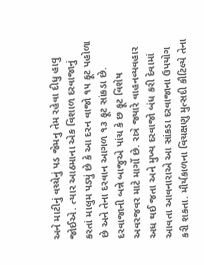અને માટીનું વચ્ચેનું પડ જેમનુ તેમ રહેવા દીધુ હાવુ જોઈએ. ત્યાર આઠમાના એક વિશાળ દરવાજાનું કરતાં માલુમ પડ્યું છે કે આ દરન વાજો ૧૫ ફૂટ પહોળા છે અને તેના દરવાન આગળ ૧૩ ફૂટ સાંકડા છે. દરવાજાની બન્ને બાજુએ પાંચ કે છ ફૂટ વિશેષ અવરજવર માટે માર્ગો છે. રાત્રે જ્યારે વાહનવ્યવહાર અધ થઈ જતા અને મુખ્ય દરવાજો બંધ કરી દેવામાં આવતા આવનારાએ આ સાંકડા દરવાજાના ઉપયોગ કરી શકતા. મૌર્યકાળના વિચક્ષણુ મુત્સદી કૌટિલ્યે તેના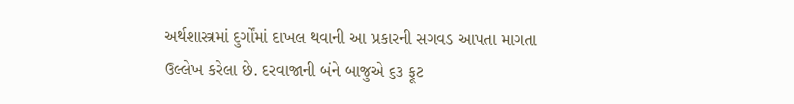અર્થશાસ્ત્રમાં દુર્ગોંમાં દાખલ થવાની આ પ્રકારની સગવડ આપતા માગતા ઉલ્લેખ કરેલા છે. દરવાજાની બંને બાજુએ ૬૩ ફૂટ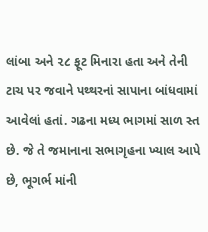લાંબા અને ૨૮ ફૂટ મિનારા હતા અને તેની ટાચ પર જવાને પથ્થરનાં સાપાના બાંધવામાં આવેલાં હતાં. ગઢના મધ્ય ભાગમાં સાળ સ્ત છે. જે તે જમાનાના સભાગૃહના ખ્યાલ આપે છે, ભૂગર્ભ માંની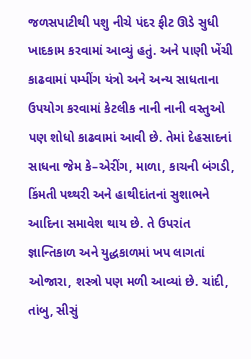જળસપાટીથી પશુ નીચે પંદર ફીટ ઊડે સુધી ખાદકામ કરવામાં આવ્યું હતું. અને પાણી ખેંચી કાઢવામાં પમ્પીંગ યંત્રો અને અન્ય સાધતાના ઉપયોગ કરવામાં કેટલીક નાની નાની વસ્તુઓ પણ શોધો કાઢવામાં આવી છે. તેમાં દેહસાદનાં સાધના જેમ કે–એરીંગ, માળા, કાચની બંગડી, કિંમતી પથ્થરી અને હાથીદાંતનાં સુશાભને આદિના સમાવેશ થાય છે. તે ઉપરાંત જ્ઞાન્તિકાળ અને યુદ્ધકાળમાં ખપ લાગતાં ઓજારા, શસ્ત્રો પણ મળી આવ્યાં છે. ચાંદી, તાંબુ, સીસું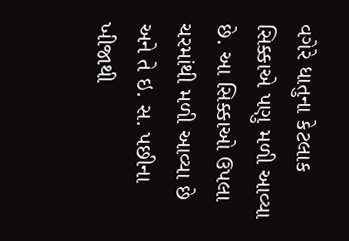વગેરે ધાતુના કેટલાક સિક્કાએ પણુ મળી આવ્યા છે. આ સિક્કાઓ ઉપલા ચરમાંથી મળી આવ્યા છે અને તે ઇ. સ. પછીના ખીજાથી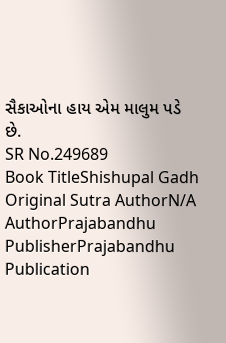સૈકાઓના હાય એમ માલુમ પડે છે.
SR No.249689
Book TitleShishupal Gadh
Original Sutra AuthorN/A
AuthorPrajabandhu
PublisherPrajabandhu
Publication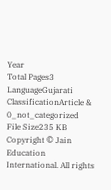Year
Total Pages3
LanguageGujarati
ClassificationArticle & 0_not_categorized
File Size235 KB
Copyright © Jain Education International. All rights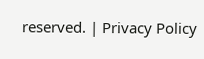reserved. | Privacy Policy